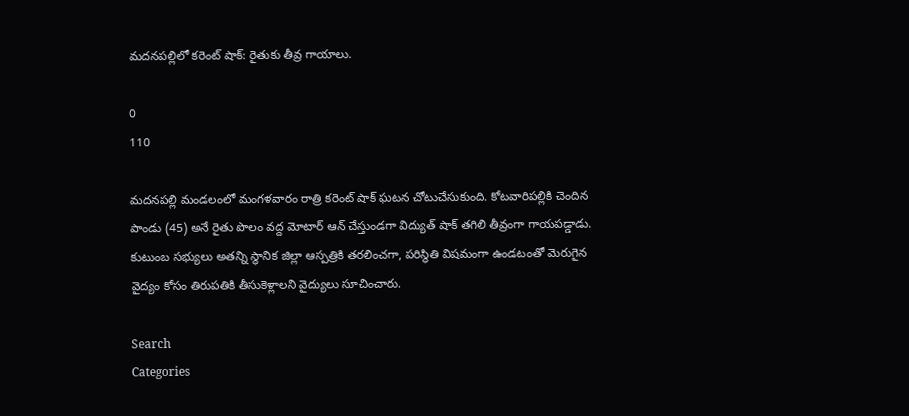మదనపల్లిలో కరెంట్ షాక్: రైతుకు తీవ్ర గాయాలు.

0
110

మదనపల్లి మండలంలో మంగళవారం రాత్రి కరెంట్ షాక్ ఘటన చోటుచేసుకుంది. కోటవారిపల్లికి చెందిన పాండు (45) అనే రైతు పొలం వద్ద మోటార్ ఆన్ చేస్తుండగా విద్యుత్ షాక్ తగిలి తీవ్రంగా గాయపడ్డాడు. కుటుంబ సభ్యులు అతన్ని స్థానిక జిల్లా ఆస్పత్రికి తరలించగా, పరిస్థితి విషమంగా ఉండటంతో మెరుగైన వైద్యం కోసం తిరుపతికి తీసుకెళ్లాలని వైద్యులు సూచించారు.

Search
Categories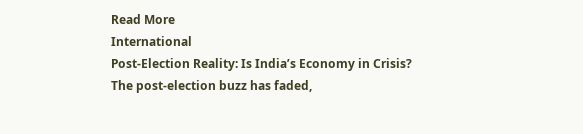Read More
International
Post-Election Reality: Is India’s Economy in Crisis?
The post-election buzz has faded,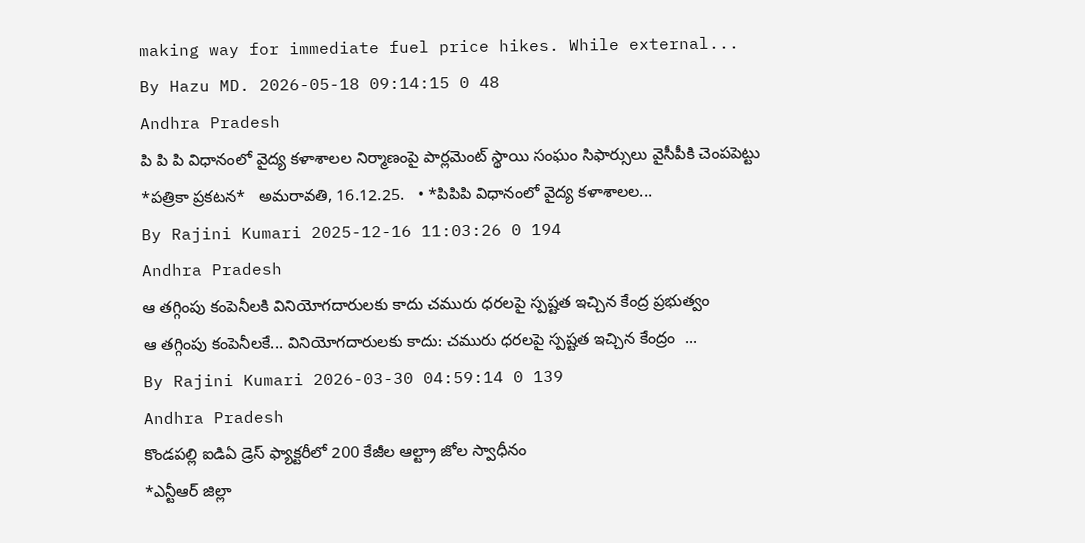making way for immediate fuel price hikes. While external...
By Hazu MD. 2026-05-18 09:14:15 0 48
Andhra Pradesh
పి పి పి విధానంలో వైద్య కళాశాలల నిర్మాణంపై పార్లమెంట్ స్థాయి సంఘం సిఫార్సులు వైసీపీకి చెంపపెట్టు
*పత్రికా ప్రకటన*   అమరావతి, 16.12.25.   • *పిపిపి విధానంలో వైద్య కళాశాలల...
By Rajini Kumari 2025-12-16 11:03:26 0 194
Andhra Pradesh
ఆ తగ్గింపు కంపెనీలకి వినియోగదారులకు కాదు చమురు ధరలపై స్పష్టత ఇచ్చిన కేంద్ర ప్రభుత్వం
ఆ తగ్గింపు కంపెనీలకే... వినియోగదారులకు కాదు: చమురు ధరలపై స్పష్టత ఇచ్చిన కేంద్రం  ...
By Rajini Kumari 2026-03-30 04:59:14 0 139
Andhra Pradesh
కొండపల్లి ఐడిఏ డ్రెస్ ఫ్యాక్టరీలో 200 కేజీల ఆల్ట్రా జోల స్వాధీనం
*ఎన్టీఆర్ జిల్లా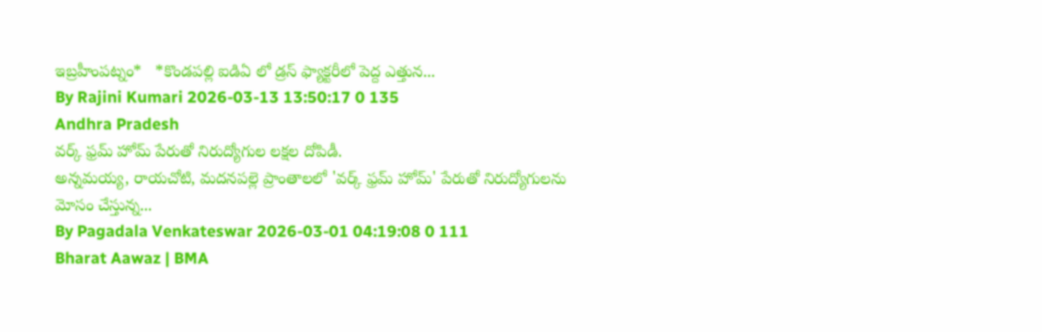ఇబ్రహీంపట్నం*   *కొండపల్లి ఐడిఏ లో డ్రస్ ఫ్యాక్టరీలో పెద్ద ఎత్తున...
By Rajini Kumari 2026-03-13 13:50:17 0 135
Andhra Pradesh
వర్క్ ఫ్రమ్ హోమ్ పేరుతో నిరుద్యోగుల లక్షల దోపిడీ.
అన్నమయ్య, రాయచోటి, మదనపల్లె ప్రాంతాలలో 'వర్క్ ఫ్రమ్ హోమ్' పేరుతో నిరుద్యోగులను మోసం చేస్తున్న...
By Pagadala Venkateswar 2026-03-01 04:19:08 0 111
Bharat Aawaz | BMA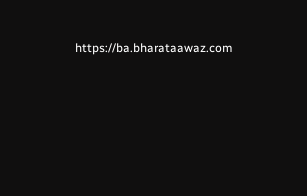https://ba.bharataawaz.com